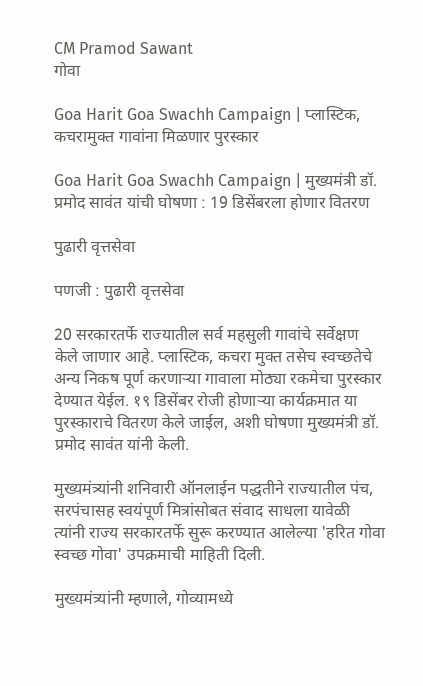CM Pramod Sawant
गोवा

Goa Harit Goa Swachh Campaign | प्लास्टिक, कचरामुक्त गावांना मिळणार पुरस्कार

Goa Harit Goa Swachh Campaign | मुख्यमंत्री डॉ. प्रमोद सावंत यांची घोषणा : 19 डिसेंबरला होणार वितरण

पुढारी वृत्तसेवा

पणजी : पुढारी वृत्तसेवा

20 सरकारतर्फे राज्यातील सर्व महसुली गावांचे सर्वेक्षण केले जाणार आहे. प्लास्टिक, कचरा मुक्त तसेच स्वच्छतेचे अन्य निकष पूर्ण करणाऱ्या गावाला मोठ्या रकमेचा पुरस्कार देण्यात येईल. १९ डिसेंबर रोजी होणाऱ्या कार्यक्रमात या पुरस्काराचे वितरण केले जाईल, अशी घोषणा मुख्यमंत्री डॉ. प्रमोद सावंत यांनी केली.

मुख्यमंत्र्यांनी शनिवारी ऑनलाईन पद्धतीने राज्यातील पंच, सरपंचासह स्वयंपूर्ण मित्रांसोबत संवाद साधला यावेळी त्यांनी राज्य सरकारतर्फे सुरू करण्यात आलेल्या 'हरित गोवा स्वच्छ गोवा' उपक्रमाची माहिती दिली.

मुख्यमंत्र्यांनी म्हणाले, गोव्यामध्ये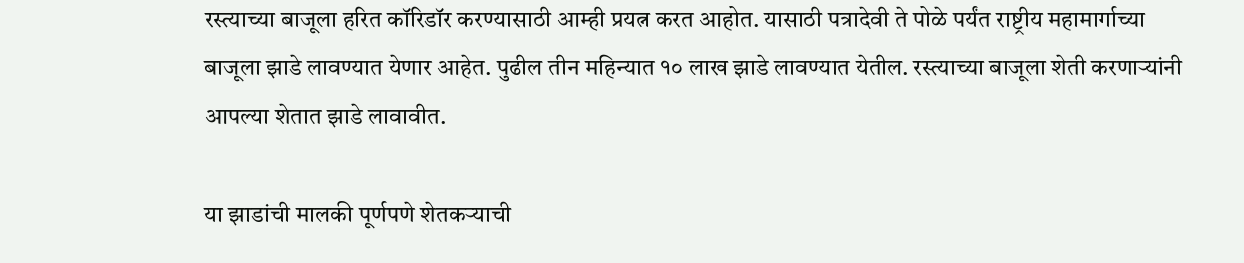रस्त्याच्या बाजूला हरित कॉरिडॉर करण्यासाठी आम्ही प्रयत्न करत आहोत. यासाठी पत्रादेवी ते पोळे पर्यंत राष्ट्रीय महामार्गाच्या बाजूला झाडे लावण्यात येणार आहेत. पुढील तीन महिन्यात १० लाख झाडे लावण्यात येतील. रस्त्याच्या बाजूला शेती करणाऱ्यांनी आपल्या शेतात झाडे लावावीत.

या झाडांची मालकी पूर्णपणे शेतकऱ्याची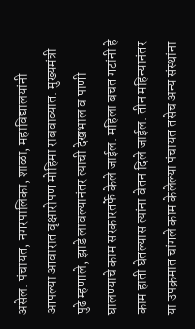असेल. पंचायत, नगरपालिका, शाळा, महाविद्यालयांनी आपल्या आवारात वृक्षारोपण मोहिमा राबवाव्यात. मुख्यमंत्री पुढे म्हणाले, झाडे लावल्यानंतर त्याची देखभाल व पाणी घालण्याचे काम सरकारतर्फे केले जाईल. महिला बचत गटांनी हे काम हाती घेतल्यास त्यांना वेतन दिले जाईल. तीन महिन्यानंतर या उपक्रमात चांगले काम केलेल्या पंचायत तसेच अन्य संस्थांना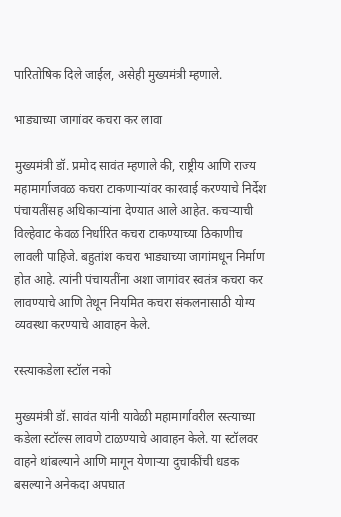पारितोषिक दिले जाईल, असेही मुख्यमंत्री म्हणाले.

भाड्याच्या जागांवर कचरा कर लावा

मुख्यमंत्री डॉ. प्रमोद सावंत म्हणाले की, राष्ट्रीय आणि राज्य महामार्गाजवळ कचरा टाकणाऱ्यांवर कारवाई करण्याचे निर्देश पंचायतींसह अधिकाऱ्यांना देण्यात आले आहेत. कचऱ्याची विल्हेवाट केवळ निर्धारित कचरा टाकण्याच्या ठिकाणीच लावली पाहिजे. बहुतांश कचरा भाड्याच्या जागांमधून निर्माण होत आहे. त्यांनी पंचायतींना अशा जागांवर स्वतंत्र कचरा कर लावण्याचे आणि तेथून नियमित कचरा संकलनासाठी योग्य व्यवस्था करण्याचे आवाहन केले.

रस्त्याकडेला स्टॉल नको

मुख्यमंत्री डॉ. सावंत यांनी यावेळी महामार्गावरील रस्त्याच्या कडेला स्टॉल्स लावणे टाळण्याचे आवाहन केले. या स्टॉलवर वाहने थांबल्याने आणि मागून येणाऱ्या दुचाकींची धडक बसल्याने अनेकदा अपघात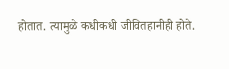होतात. त्यामुळे कधीकधी जीवितहानीही होते.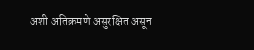अशी अतिक्रमणे असुरक्षित असून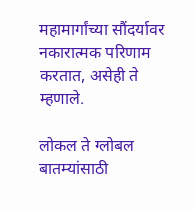महामार्गांच्या सौंदर्यावर नकारात्मक परिणाम करतात, असेही ते म्हणाले.

लोकल ते ग्लोबल बातम्यांसाठी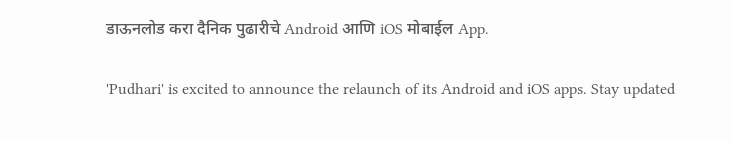डाऊनलोड करा दैनिक पुढारीचे Android आणि iOS मोबाईल App.

'Pudhari' is excited to announce the relaunch of its Android and iOS apps. Stay updated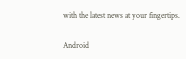with the latest news at your fingertips.

Android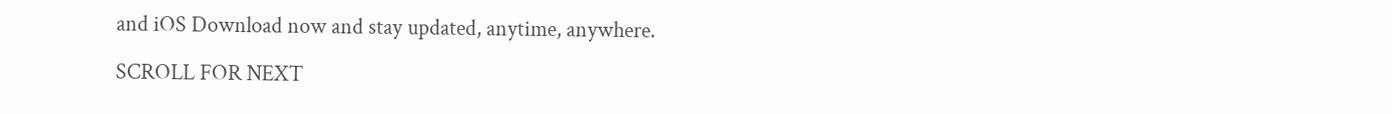and iOS Download now and stay updated, anytime, anywhere.

SCROLL FOR NEXT